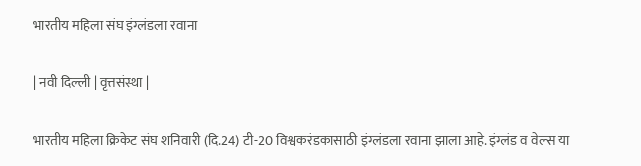भारतीय महिला संघ इंग्लंडला रवाना

| नवी दिल्ली | वृत्तसंस्था |

भारतीय महिला क्रिकेट संघ शनिवारी (दि.24) टी-20 विश्वकरंडकासाठी इंग्लंडला रवाना झाला आहे. इंग्लंड व वेल्स या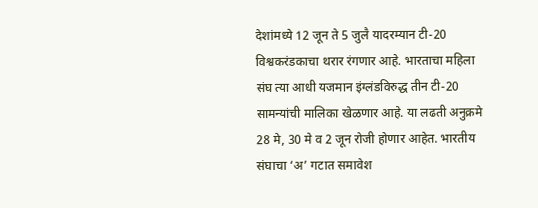देशांमध्ये 12 जून ते 5 जुलै यादरम्यान टी-20 विश्वकरंडकाचा थरार रंगणार आहे. भारताचा महिला संघ त्या आधी यजमान इंग्लंडविरुद्ध तीन टी-20 सामन्यांची मालिका खेळणार आहे. या लढती अनुक्रमे 28 मे, 30 मे व 2 जून रोजी होणार आहेत. भारतीय संघाचा ‌‘अ’ गटात समावेश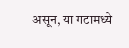असून, या गटामध्ये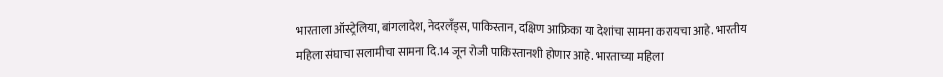भारताला ऑस्ट्रेलिया, बांगलादेश, नेदरलँड्स, पाकिस्तान, दक्षिण आफ्रिका या देशांचा सामना करायचा आहे. भारतीय महिला संघाचा सलामीचा सामना दि.14 जून रोजी पाकिस्तानशी होणार आहे. भारताच्या महिला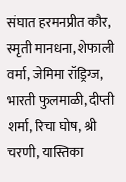संघात हरमनप्रीत कौर, स्मृती मानधना, शेफाली वर्मा, जेमिमा रॉड्रिग्ज, भारती फुलमाळी, दीप्ती शर्मा, रिचा घोष, श्री चरणी, यास्तिका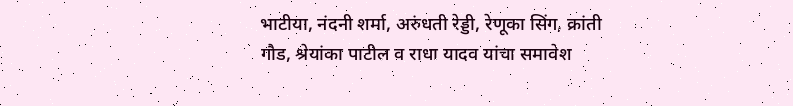भाटीया, नंदनी शर्मा, अरुंधती रेड्डी, रेणूका सिंग, क्रांती गौड, श्रेयांका पाटील व राधा यादव यांचा समावेश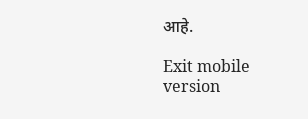आहे.

Exit mobile version